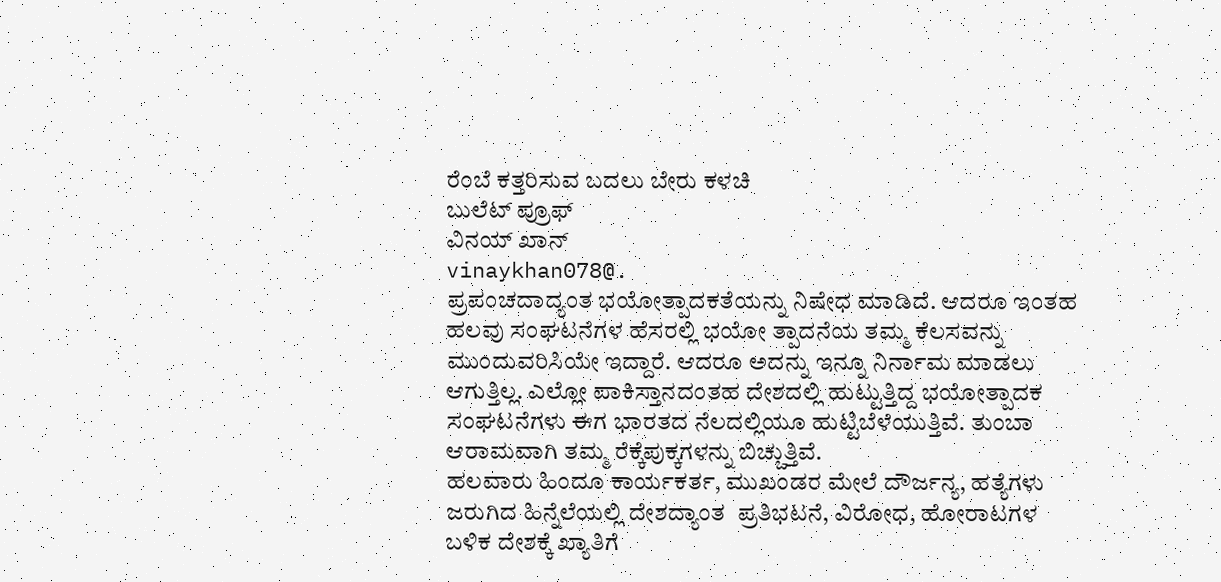ರೆಂಬೆ ಕತ್ತರಿಸುವ ಬದಲು ಬೇರು ಕಳಚಿ
ಬುಲೆಟ್‌ ಪ್ರೂಫ್
ವಿನಯ್ ಖಾನ್
vinaykhan078@.
ಪ್ರಪಂಚದಾದ್ಯಂತ ಭಯೋತ್ಪಾದಕತೆಯನ್ನು ನಿಷೇಧ ಮಾಡಿದೆ. ಆದರೂ ಇಂತಹ ಹಲವು ಸಂಘಟನೆಗಳ ಹೆಸರಲ್ಲಿ ಭಯೋ ತ್ಪಾದನೆಯ ತಮ್ಮ ಕೆಲಸವನ್ನು ಮುಂದುವರಿಸಿಯೇ ಇದ್ದಾರೆ. ಆದರೂ ಅದನ್ನು ಇನ್ನೂ ನಿರ್ನಾಮ ಮಾಡಲು ಆಗುತ್ತಿಲ್ಲ. ಎಲ್ಲೋ ಪಾಕಿಸ್ತಾನದಂತಹ ದೇಶದಲ್ಲಿ ಹುಟ್ಟುತ್ತಿದ್ದ ಭಯೋತ್ಪಾದಕ ಸಂಘಟನೆಗಳು ಈಗ ಭಾರತದ ನೆಲದಲ್ಲಿಯೂ ಹುಟ್ಟಿಬೆಳೆಯುತ್ತಿವೆ. ತುಂಬಾ ಆರಾಮವಾಗಿ ತಮ್ಮ ರೆಕ್ಕೆಪುಕ್ಕಗಳನ್ನು ಬಿಚ್ಚುತ್ತಿವೆ.
ಹಲವಾರು ಹಿಂದೂ ಕಾರ್ಯಕರ್ತ, ಮುಖಂಡರ ಮೇಲೆ ದೌರ್ಜನ್ಯ, ಹತ್ಯೆಗಳು ಜರುಗಿದ ಹಿನ್ನೆಲೆಯಲ್ಲಿ ದೇಶದ್ಯಾಂತ  ಪ್ರತಿಭಟನೆ, ವಿರೋಧ, ಹೋರಾಟಗಳ ಬಳಿಕ ದೇಶಕ್ಕೆ ಖ್ಯಾತಿಗೆ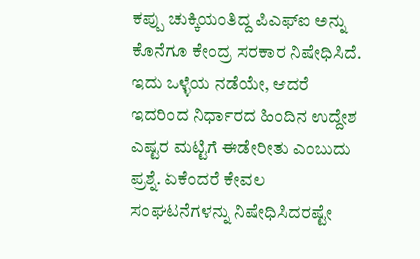ಕಪ್ಪು ಚುಕ್ಕಿಯಂತಿದ್ದ ಪಿಎಫ್ಐ ಅನ್ನು ಕೊನೆಗೂ ಕೇಂದ್ರ ಸರಕಾರ ನಿಷೇಧಿಸಿದೆ. ಇದು ಒಳ್ಳೆಯ ನಡೆಯೇ, ಆದರೆ ಇದರಿಂದ ನಿರ್ಧಾರದ ಹಿಂದಿನ ಉದ್ದೇಶ ಎಷ್ಟರ ಮಟ್ಟಿಗೆ ಈಡೇರೀತು ಎಂಬುದು ಪ್ರಶ್ನೆ. ಏಕೆಂದರೆ ಕೇವಲ ಸಂಘಟನೆಗಳನ್ನು ನಿಷೇಧಿಸಿದರಷ್ಟೇ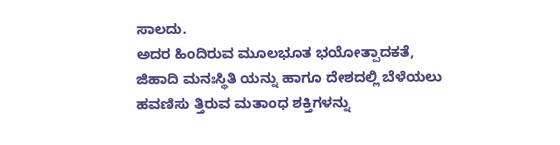ಸಾಲದು.
ಅದರ ಹಿಂದಿರುವ ಮೂಲಭೂತ ಭಯೋತ್ಪಾದಕತೆ, ಜಿಹಾದಿ ಮನಃಸ್ಥಿತಿ ಯನ್ನು ಹಾಗೂ ದೇಶದಲ್ಲಿ ಬೆಳೆಯಲು ಹವಣಿಸು ತ್ತಿರುವ ಮತಾಂಧ ಶಕ್ತಿಗಳನ್ನು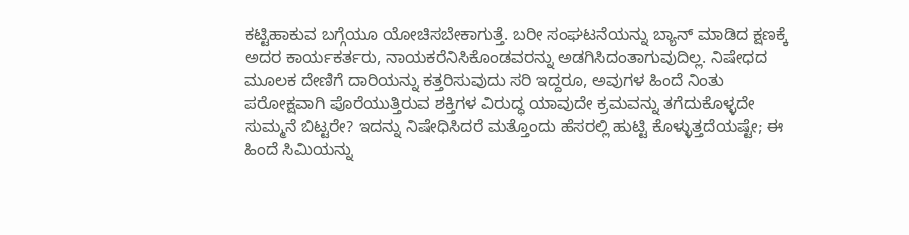ಕಟ್ಟಿಹಾಕುವ ಬಗ್ಗೆಯೂ ಯೋಚಿಸಬೇಕಾಗುತ್ತೆ. ಬರೀ ಸಂಘಟನೆಯನ್ನು ಬ್ಯಾನ್ ಮಾಡಿದ ಕ್ಷಣಕ್ಕೆ ಅದರ ಕಾರ್ಯಕರ್ತರು, ನಾಯಕರೆನಿಸಿಕೊಂಡವರನ್ನು ಅಡಗಿಸಿದಂತಾಗುವುದಿಲ್ಲ. ನಿಷೇಧದ ಮೂಲಕ ದೇಣಿಗೆ ದಾರಿಯನ್ನು ಕತ್ತರಿಸುವುದು ಸರಿ ಇದ್ದರೂ, ಅವುಗಳ ಹಿಂದೆ ನಿಂತು ಪರೋಕ್ಷವಾಗಿ ಪೊರೆಯುತ್ತಿರುವ ಶಕ್ತಿಗಳ ವಿರುದ್ಧ ಯಾವುದೇ ಕ್ರಮವನ್ನು ತಗೆದುಕೊಳ್ಳದೇ ಸುಮ್ಮನೆ ಬಿಟ್ಟರೇ? ಇದನ್ನು ನಿಷೇಧಿಸಿದರೆ ಮತ್ತೊಂದು ಹೆಸರಲ್ಲಿ ಹುಟ್ಟಿ ಕೊಳ್ಳುತ್ತದೆಯಷ್ಟೇ; ಈ ಹಿಂದೆ ಸಿಮಿಯನ್ನು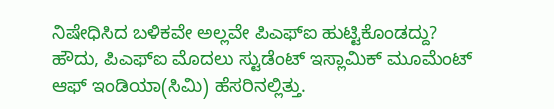ನಿಷೇಧಿಸಿದ ಬಳಿಕವೇ ಅಲ್ಲವೇ ಪಿಎಫ್ಐ ಹುಟ್ಟಿಕೊಂಡದ್ದು? ಹೌದು, ಪಿಎಫ್ಐ ಮೊದಲು ಸ್ಟುಡೆಂಟ್ ಇಸ್ಲಾಮಿಕ್ ಮೂಮೆಂಟ್ ಆಫ್ ಇಂಡಿಯಾ(ಸಿಮಿ) ಹೆಸರಿನಲ್ಲಿತ್ತು.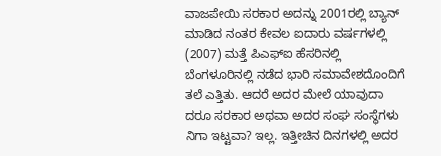ವಾಜಪೇಯಿ ಸರಕಾರ ಅದನ್ನು 2001ರಲ್ಲಿ ಬ್ಯಾನ್ ಮಾಡಿದ ನಂತರ ಕೇವಲ ಐದಾರು ವರ್ಷಗಳಲ್ಲಿ (2007) ಮತ್ತೆ ಪಿಎಫ್ಐ ಹೆಸರಿನಲ್ಲಿ ಬೆಂಗಳೂರಿನಲ್ಲಿ ನಡೆದ ಭಾರಿ ಸಮಾವೇಶದೊಂದಿಗೆ ತಲೆ ಎತ್ತಿತು. ಆದರೆ ಅದರ ಮೇಲೆ ಯಾವುದಾ ದರೂ ಸರಕಾರ ಅಥವಾ ಅದರ ಸಂಘ ಸಂಸ್ಥೆಗಳು ನಿಗಾ ಇಟ್ಟವಾ? ಇಲ್ಲ. ಇತ್ತೀಚಿನ ದಿನಗಳಲ್ಲಿ ಅದರ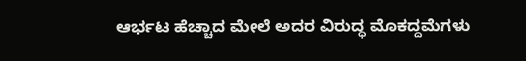ಆರ್ಭಟ ಹೆಚ್ಚಾದ ಮೇಲೆ ಅದರ ವಿರುದ್ಧ ಮೊಕದ್ದಮೆಗಳು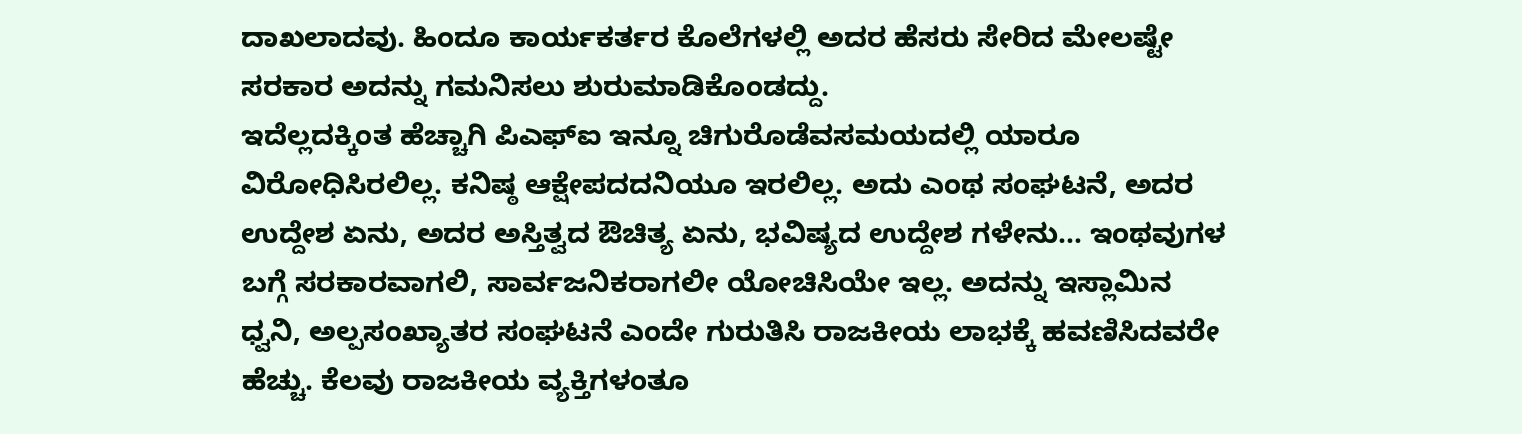ದಾಖಲಾದವು. ಹಿಂದೂ ಕಾರ್ಯಕರ್ತರ ಕೊಲೆಗಳಲ್ಲಿ ಅದರ ಹೆಸರು ಸೇರಿದ ಮೇಲಷ್ಟೇ ಸರಕಾರ ಅದನ್ನು ಗಮನಿಸಲು ಶುರುಮಾಡಿಕೊಂಡದ್ದು.
ಇದೆಲ್ಲದಕ್ಕಿಂತ ಹೆಚ್ಚಾಗಿ ಪಿಎಫ್ಐ ಇನ್ನೂ ಚಿಗುರೊಡೆವಸಮಯದಲ್ಲಿ ಯಾರೂ ವಿರೋಧಿಸಿರಲಿಲ್ಲ. ಕನಿಷ್ಠ ಆಕ್ಷೇಪದದನಿಯೂ ಇರಲಿಲ್ಲ. ಅದು ಎಂಥ ಸಂಘಟನೆ, ಅದರ ಉದ್ದೇಶ ಏನು, ಅದರ ಅಸ್ತಿತ್ವದ ಔಚಿತ್ಯ ಏನು, ಭವಿಷ್ಯದ ಉದ್ದೇಶ ಗಳೇನು… ಇಂಥವುಗಳ ಬಗ್ಗೆ ಸರಕಾರವಾಗಲಿ, ಸಾರ್ವಜನಿಕರಾಗಲೀ ಯೋಚಿಸಿಯೇ ಇಲ್ಲ. ಅದನ್ನು ಇಸ್ಲಾಮಿನ ಧ್ವನಿ, ಅಲ್ಪಸಂಖ್ಯಾತರ ಸಂಘಟನೆ ಎಂದೇ ಗುರುತಿಸಿ ರಾಜಕೀಯ ಲಾಭಕ್ಕೆ ಹವಣಿಸಿದವರೇ ಹೆಚ್ಚು. ಕೆಲವು ರಾಜಕೀಯ ವ್ಯಕ್ತಿಗಳಂತೂ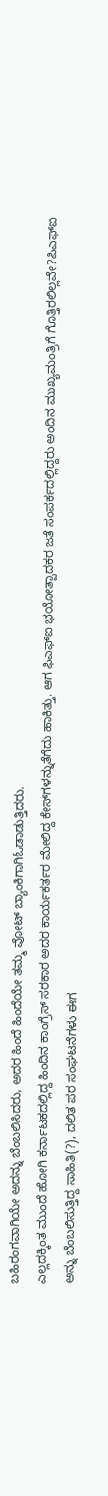ಬಹಿರಂಗವಾಗಿಯೇ ಅದನ್ನು ಬೆಂಬಲಿಸಿದರು, ಅದರ ಹಿಂದೆ ಹಿಂದೆಯೇ ತಮ್ಮ ವೋಟ್ ಬ್ಯಾಂಕಿಗಾಗಿಓಡಾಡುತ್ತಿದರು.
ಎಲ್ಲದಕ್ಕಿಂತ ಮುಂದೆ ಹೋಗಿ ಕರ್ನಾಟಕದಲ್ಲಿದ್ದ ಹಿಂದಿನ ಕಾಂಗ್ರೆಸ್ ಸರಕಾರ ಅದರ ಕಾರ್ಯಕರ್ತರ ಮೇಲಿದ್ದ ಕೇಸ್‌ಗಳನ್ನುತೆಗೆದು ಹಾಕಿತ್ತು. ಆಗ ಫಿಎಫ್ಐ ಭಯೋತ್ಪಾದಕರ ಜತೆ ಸಂಪರ್ಕದಲ್ಲಿದ್ದರು ಅಂದಿನ ಮುಖ್ಯಮಂತ್ರಿಗೆ ಗೊತ್ತಿರಲಿಲ್ಲವೇ?ಪಿಎಫ್ಐ ಅನ್ನು ಬೆಂಬಲಿಸುತ್ತಿದ್ದ ಸಾಹಿತಿ(?), ದಲಿತ ಪರ ಸಂಘಟನೆಗಳು ಈಗ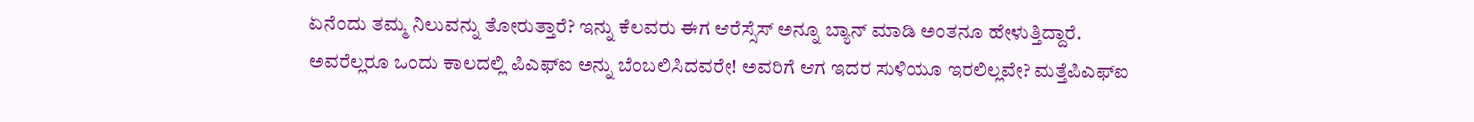ಏನೆಂದು ತಮ್ಮ ನಿಲುವನ್ನು ತೋರುತ್ತಾರೆ? ಇನ್ನು ಕೆಲವರು ಈಗ ಆರೆಸ್ಸೆಸ್ ಅನ್ನೂ ಬ್ಯಾನ್ ಮಾಡಿ ಅಂತನೂ ಹೇಳುತ್ತಿದ್ದಾರೆ.
ಅವರೆಲ್ಲರೂ ಒಂದು ಕಾಲದಲ್ಲಿ ಪಿಎಫ್ಐ ಅನ್ನು ಬೆಂಬಲಿಸಿದವರೇ! ಅವರಿಗೆ ಆಗ ಇದರ ಸುಳಿಯೂ ಇರಲಿಲ್ಲವೇ? ಮತ್ತೆಪಿಎಫ್ಐ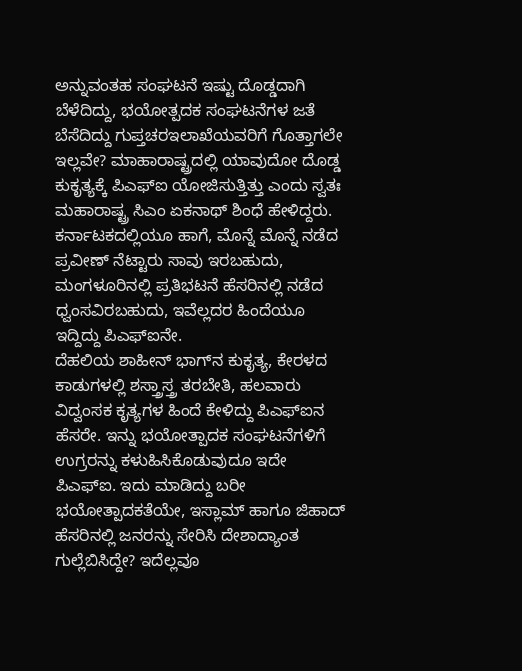ಅನ್ನುವಂತಹ ಸಂಘಟನೆ ಇಷ್ಟು ದೊಡ್ಡದಾಗಿ ಬೆಳೆದಿದ್ದು, ಭಯೋತ್ಪದಕ ಸಂಘಟನೆಗಳ ಜತೆ ಬೆಸೆದಿದ್ದು ಗುಪ್ತಚರಇಲಾಖೆಯವರಿಗೆ ಗೊತ್ತಾಗಲೇ ಇಲ್ಲವೇ? ಮಾಹಾರಾಷ್ಟ್ರದಲ್ಲಿ ಯಾವುದೋ ದೊಡ್ಡ ಕುಕೃತ್ಯಕ್ಕೆ ಪಿಎಫ್ಐ ಯೋಜಿಸುತ್ತಿತ್ತು ಎಂದು ಸ್ವತಃ ಮಹಾರಾಷ್ಟ್ರ ಸಿಎಂ ಏಕನಾಥ್ ಶಿಂಧೆ ಹೇಳಿದ್ದರು. ಕರ್ನಾಟಕದಲ್ಲಿಯೂ ಹಾಗೆ, ಮೊನ್ನೆ ಮೊನ್ನೆ ನಡೆದ ಪ್ರವೀಣ್ ನೆಟ್ಟಾರು ಸಾವು ಇರಬಹುದು, ಮಂಗಳೂರಿನಲ್ಲಿ ಪ್ರತಿಭಟನೆ ಹೆಸರಿನಲ್ಲಿ ನಡೆದ ಧ್ವಂಸವಿರಬಹುದು, ಇವೆಲ್ಲದರ ಹಿಂದೆಯೂ ಇದ್ದಿದ್ದು ಪಿಎಫ್ಐನೇ.
ದೆಹಲಿಯ ಶಾಹೀನ್ ಭಾಗ್‌ನ ಕುಕೃತ್ಯ, ಕೇರಳದ ಕಾಡುಗಳಲ್ಲಿ ಶಸ್ತ್ರಾಸ್ತ್ರ ತರಬೇತಿ, ಹಲವಾರು ವಿದ್ವಂಸಕ ಕೃತ್ಯಗಳ ಹಿಂದೆ ಕೇಳಿದ್ದು ಪಿಎಫ್ಐನ ಹೆಸರೇ. ಇನ್ನು ಭಯೋತ್ಪಾದಕ ಸಂಘಟನೆಗಳಿಗೆ ಉಗ್ರರನ್ನು ಕಳುಹಿಸಿಕೊಡುವುದೂ ಇದೇ ಪಿಎಫ್ಐ. ಇದು ಮಾಡಿದ್ದು ಬರೀ ಭಯೋತ್ಪಾದಕತೆಯೇ, ಇಸ್ಲಾಮ್ ಹಾಗೂ ಜಿಹಾದ್ ಹೆಸರಿನಲ್ಲಿ ಜನರನ್ನು ಸೇರಿಸಿ ದೇಶಾದ್ಯಾಂತ ಗುಲ್ಲೆಬಿಸಿದ್ದೇ? ಇದೆಲ್ಲವೂ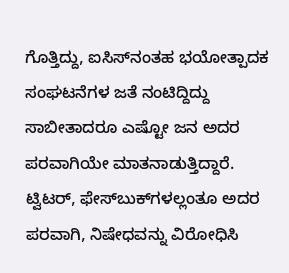ಗೊತ್ತಿದ್ದು, ಐಸಿಸ್‌ನಂತಹ ಭಯೋತ್ಪಾದಕ ಸಂಘಟನೆಗಳ ಜತೆ ನಂಟಿದ್ದಿದ್ದು ಸಾಬೀತಾದರೂ ಎಷ್ಟೋ ಜನ ಅದರ ಪರವಾಗಿಯೇ ಮಾತನಾಡುತ್ತಿದ್ದಾರೆ.
ಟ್ವಿಟರ್, ಫೇಸ್‌ಬುಕ್‌ಗಳಲ್ಲಂತೂ ಅದರ ಪರವಾಗಿ, ನಿಷೇಧವನ್ನು ವಿರೋಧಿಸಿ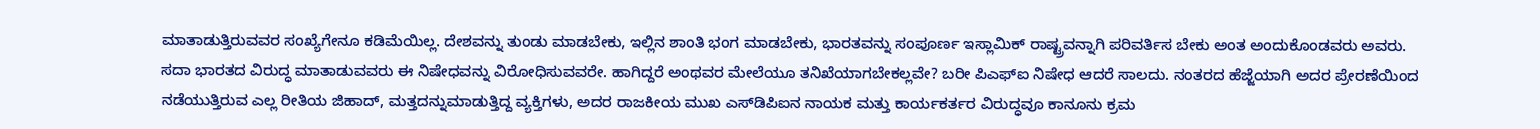ಮಾತಾಡುತ್ತಿರುವವರ ಸಂಖ್ಯೆಗೇನೂ ಕಡಿಮೆಯಿಲ್ಲ. ದೇಶವನ್ನು ತುಂಡು ಮಾಡಬೇಕು, ಇಲ್ಲಿನ ಶಾಂತಿ ಭಂಗ ಮಾಡಬೇಕು, ಭಾರತವನ್ನು ಸಂಪೂರ್ಣ ಇಸ್ಲಾಮಿಕ್ ರಾಷ್ಟ್ರವನ್ನಾಗಿ ಪರಿವರ್ತಿಸ ಬೇಕು ಅಂತ ಅಂದುಕೊಂಡವರು ಅವರು. ಸದಾ ಭಾರತದ ವಿರುದ್ಧ ಮಾತಾಡುವವರು ಈ ನಿಷೇಧವನ್ನು ವಿರೋಧಿಸುವವರೇ. ಹಾಗಿದ್ದರೆ ಅಂಥವರ ಮೇಲೆಯೂ ತನಿಖೆಯಾಗಬೇಕಲ್ಲವೇ? ಬರೀ ಪಿಎಫ್ಐ ನಿಷೇಧ ಆದರೆ ಸಾಲದು. ನಂತರದ ಹೆಜ್ಜೆಯಾಗಿ ಅದರ ಪ್ರೇರಣೆಯಿಂದ ನಡೆಯುತ್ತಿರುವ ಎಲ್ಲ ರೀತಿಯ ಜಿಹಾದ್, ಮತ್ತದನ್ನುಮಾಡುತ್ತಿದ್ದ ವ್ಯಕ್ತಿಗಳು, ಅದರ ರಾಜಕೀಯ ಮುಖ ಎಸ್‌ಡಿಪಿಐನ ನಾಯಕ ಮತ್ತು ಕಾರ್ಯಕರ್ತರ ವಿರುದ್ಧವೂ ಕಾನೂನು ಕ್ರಮ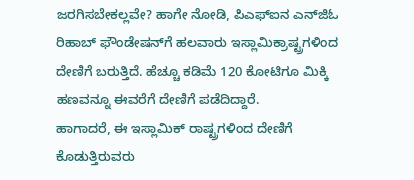ಜರಗಿಸಬೇಕಲ್ಲವೇ? ಹಾಗೇ ನೋಡಿ, ಪಿಎಫ್ಐನ ಎನ್‌ಜಿಓ ರಿಹಾಬ್ ಫೌಂಡೇಷನ್‌ಗೆ ಹಲವಾರು ಇಸ್ಲಾಮಿಕ್ರಾಷ್ಟ್ರಗಳಿಂದ ದೇಣಿಗೆ ಬರುತ್ತಿದೆ. ಹೆಚ್ಚೂ ಕಡಿಮೆ 120 ಕೋಟಿಗೂ ಮಿಕ್ಕಿ ಹಣವನ್ನೂ ಈವರೆಗೆ ದೇಣಿಗೆ ಪಡೆದಿದ್ದಾರೆ.
ಹಾಗಾದರೆ, ಈ ಇಸ್ಲಾಮಿಕ್ ರಾಷ್ಟ್ರಗಳಿಂದ ದೇಣಿಗೆ ಕೊಡುತ್ತಿರುವರು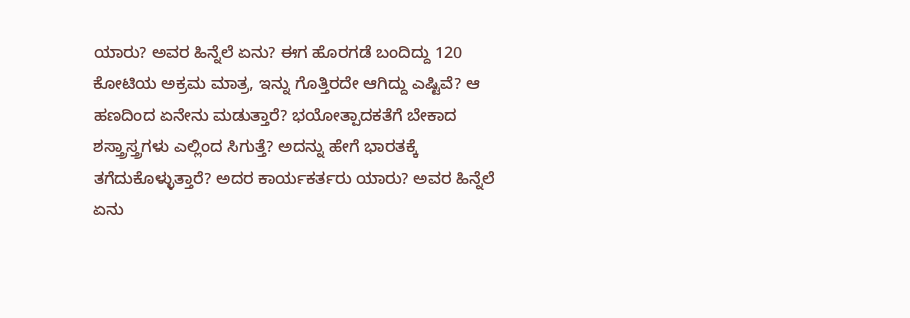ಯಾರು? ಅವರ ಹಿನ್ನೆಲೆ ಏನು? ಈಗ ಹೊರಗಡೆ ಬಂದಿದ್ದು 120 ಕೋಟಿಯ ಅಕ್ರಮ ಮಾತ್ರ, ಇನ್ನು ಗೊತ್ತಿರದೇ ಆಗಿದ್ದು ಎಷ್ಟಿವೆ? ಆ ಹಣದಿಂದ ಏನೇನು ಮಡುತ್ತಾರೆ? ಭಯೋತ್ಪಾದಕತೆಗೆ ಬೇಕಾದ ಶಸ್ತ್ರಾಸ್ತ್ರಗಳು ಎಲ್ಲಿಂದ ಸಿಗುತ್ತೆ? ಅದನ್ನು ಹೇಗೆ ಭಾರತಕ್ಕೆ ತಗೆದುಕೊಳ್ಳುತ್ತಾರೆ? ಅದರ ಕಾರ್ಯಕರ್ತರು ಯಾರು? ಅವರ ಹಿನ್ನೆಲೆ ಏನು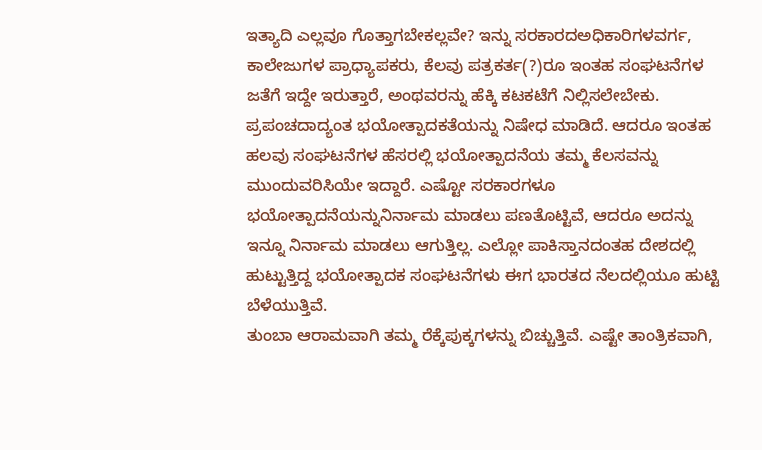ಇತ್ಯಾದಿ ಎಲ್ಲವೂ ಗೊತ್ತಾಗಬೇಕಲ್ಲವೇ? ಇನ್ನು ಸರಕಾರದಅಧಿಕಾರಿಗಳವರ್ಗ, ಕಾಲೇಜುಗಳ ಪ್ರಾಧ್ಯಾಪಕರು, ಕೆಲವು ಪತ್ರಕರ್ತ(?)ರೂ ಇಂತಹ ಸಂಘಟನೆಗಳ ಜತೆಗೆ ಇದ್ದೇ ಇರುತ್ತಾರೆ, ಅಂಥವರನ್ನು ಹೆಕ್ಕಿ ಕಟಕಟೆಗೆ ನಿಲ್ಲಿಸಲೇಬೇಕು.
ಪ್ರಪಂಚದಾದ್ಯಂತ ಭಯೋತ್ಪಾದಕತೆಯನ್ನು ನಿಷೇಧ ಮಾಡಿದೆ. ಆದರೂ ಇಂತಹ ಹಲವು ಸಂಘಟನೆಗಳ ಹೆಸರಲ್ಲಿ ಭಯೋತ್ಪಾದನೆಯ ತಮ್ಮ ಕೆಲಸವನ್ನು ಮುಂದುವರಿಸಿಯೇ ಇದ್ದಾರೆ. ಎಷ್ಟೋ ಸರಕಾರಗಳೂ ಭಯೋತ್ಪಾದನೆಯನ್ನುನಿರ್ನಾಮ ಮಾಡಲು ಪಣತೊಟ್ಟಿವೆ, ಆದರೂ ಅದನ್ನು ಇನ್ನೂ ನಿರ್ನಾಮ ಮಾಡಲು ಆಗುತ್ತಿಲ್ಲ. ಎಲ್ಲೋ ಪಾಕಿಸ್ತಾನದಂತಹ ದೇಶದಲ್ಲಿ ಹುಟ್ಟುತ್ತಿದ್ದ ಭಯೋತ್ಪಾದಕ ಸಂಘಟನೆಗಳು ಈಗ ಭಾರತದ ನೆಲದಲ್ಲಿಯೂ ಹುಟ್ಟಿ ಬೆಳೆಯುತ್ತಿವೆ.
ತುಂಬಾ ಆರಾಮವಾಗಿ ತಮ್ಮ ರೆಕ್ಕೆಪುಕ್ಕಗಳನ್ನು ಬಿಚ್ಚುತ್ತಿವೆ. ಎಷ್ಟೇ ತಾಂತ್ರಿಕವಾಗಿ,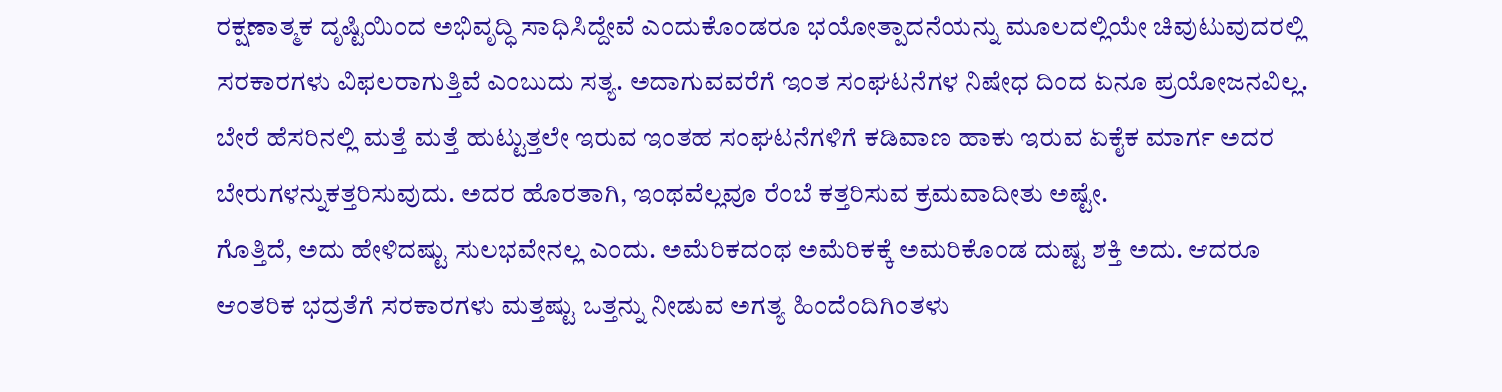ರಕ್ಷಣಾತ್ಮಕ ದೃಷ್ಟಿಯಿಂದ ಅಭಿವೃದ್ಧಿ ಸಾಧಿಸಿದ್ದೇವೆ ಎಂದುಕೊಂಡರೂ ಭಯೋತ್ಪಾದನೆಯನ್ನು ಮೂಲದಲ್ಲಿಯೇ ಚಿವುಟುವುದರಲ್ಲಿ ಸರಕಾರಗಳು ವಿಫಲರಾಗುತ್ತಿವೆ ಎಂಬುದು ಸತ್ಯ. ಅದಾಗುವವರೆಗೆ ಇಂತ ಸಂಘಟನೆಗಳ ನಿಷೇಧ ದಿಂದ ಏನೂ ಪ್ರಯೋಜನವಿಲ್ಲ. ಬೇರೆ ಹೆಸರಿನಲ್ಲಿ ಮತ್ತೆ ಮತ್ತೆ ಹುಟ್ಟುತ್ತಲೇ ಇರುವ ಇಂತಹ ಸಂಘಟನೆಗಳಿಗೆ ಕಡಿವಾಣ ಹಾಕು ಇರುವ ಏಕೈಕ ಮಾರ್ಗ ಅದರ ಬೇರುಗಳನ್ನುಕತ್ತರಿಸುವುದು. ಅದರ ಹೊರತಾಗಿ, ಇಂಥವೆಲ್ಲವೂ ರೆಂಬೆ ಕತ್ತರಿಸುವ ಕ್ರಮವಾದೀತು ಅಷ್ಟೇ.
ಗೊತ್ತಿದೆ, ಅದು ಹೇಳಿದಷ್ಟು ಸುಲಭವೇನಲ್ಲ ಎಂದು. ಅಮೆರಿಕದಂಥ ಅಮೆರಿಕಕ್ಕೆ ಅಮರಿಕೊಂಡ ದುಷ್ಟ ಶಕ್ತಿ ಅದು. ಆದರೂ ಆಂತರಿಕ ಭದ್ರತೆಗೆ ಸರಕಾರಗಳು ಮತ್ತಷ್ಟು ಒತ್ತನ್ನು ನೀಡುವ ಅಗತ್ಯ ಹಿಂದೆಂದಿಗಿಂತಳು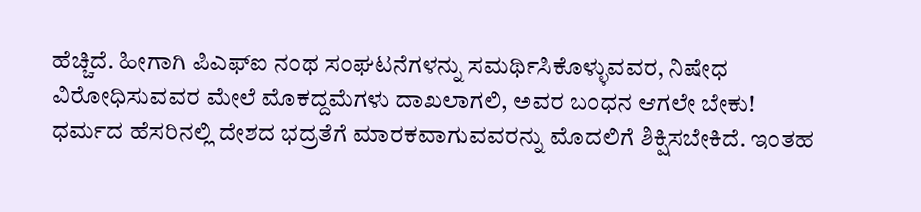ಹೆಚ್ಚಿದೆ. ಹೀಗಾಗಿ ಪಿಎಫ್ಐ ನಂಥ ಸಂಘಟನೆಗಳನ್ನು ಸಮರ್ಥಿಸಿಕೊಳ್ಳುವವರ, ನಿಷೇಧ ವಿರೋಧಿಸುವವರ ಮೇಲೆ ಮೊಕದ್ದಮೆಗಳು ದಾಖಲಾಗಲಿ, ಅವರ ಬಂಧನ ಆಗಲೇ ಬೇಕು!
ಧರ್ಮದ ಹೆಸರಿನಲ್ಲಿ ದೇಶದ ಭದ್ರತೆಗೆ ಮಾರಕವಾಗುವವರನ್ನು ಮೊದಲಿಗೆ ಶಿಕ್ಷಿಸಬೇಕಿದೆ. ಇಂತಹ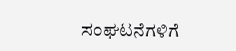ಸಂಘಟನೆಗಳಿಗೆ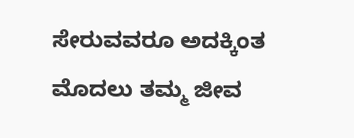ಸೇರುವವರೂ ಅದಕ್ಕಿಂತ ಮೊದಲು ತಮ್ಮ ಜೀವ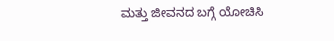ಮತ್ತು ಜೀವನದ ಬಗ್ಗೆ ಯೋಚಿಸಿ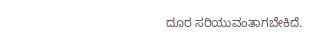ದೂರ ಸರಿಯುವಂತಾಗಬೇಕಿದೆ.